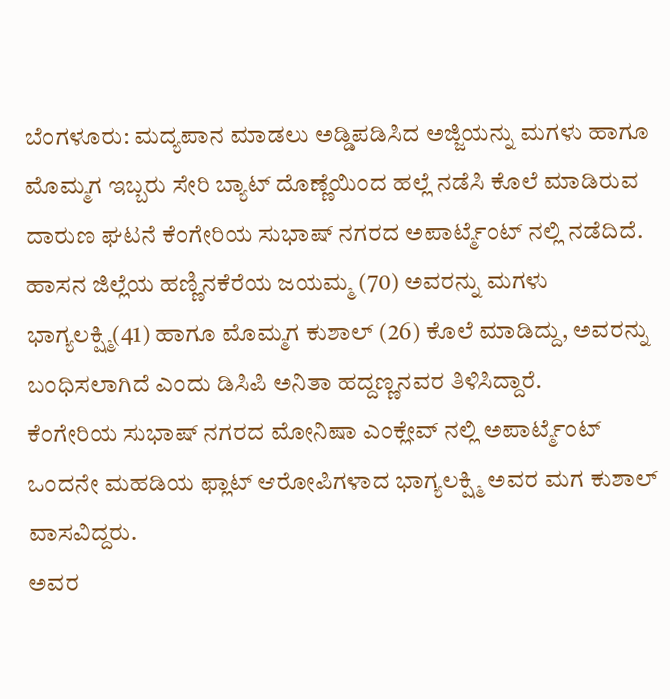ಬೆಂಗಳೂರು: ಮದ್ಯಪಾನ ಮಾಡಲು ಅಡ್ಡಿಪಡಿಸಿದ ಅಜ್ಜಿಯನ್ನು ಮಗಳು ಹಾಗೂ ಮೊಮ್ಮಗ ಇಬ್ಬರು ಸೇರಿ ಬ್ಯಾಟ್ ದೊಣ್ಣೆಯಿಂದ ಹಲ್ಲೆ ನಡೆಸಿ ಕೊಲೆ ಮಾಡಿರುವ ದಾರುಣ ಘಟನೆ ಕೆಂಗೇರಿಯ ಸುಭಾಷ್ ನಗರದ ಅಪಾರ್ಟ್ಮೆಂಟ್ ನಲ್ಲಿ ನಡೆದಿದೆ.
ಹಾಸನ ಜಿಲ್ಲೆಯ ಹಣ್ಣಿನಕೆರೆಯ ಜಯಮ್ಮ (70) ಅವರನ್ನು ಮಗಳು ಭಾಗ್ಯಲಕ್ಷ್ಮಿ(41) ಹಾಗೂ ಮೊಮ್ಮಗ ಕುಶಾಲ್ (26) ಕೊಲೆ ಮಾಡಿದ್ದು, ಅವರನ್ನು ಬಂಧಿಸಲಾಗಿದೆ ಎಂದು ಡಿಸಿಪಿ ಅನಿತಾ ಹದ್ದಣ್ಣನವರ ತಿಳಿಸಿದ್ದಾರೆ.
ಕೆಂಗೇರಿಯ ಸುಭಾಷ್ ನಗರದ ಮೋನಿಷಾ ಎಂಕ್ಲೇವ್ ನಲ್ಲಿ ಅಪಾರ್ಟ್ಮೆಂಟ್ ಒಂದನೇ ಮಹಡಿಯ ಫ್ಲಾಟ್ ಆರೋಪಿಗಳಾದ ಭಾಗ್ಯಲಕ್ಷ್ಮಿ ಅವರ ಮಗ ಕುಶಾಲ್ ವಾಸವಿದ್ದರು.
ಅವರ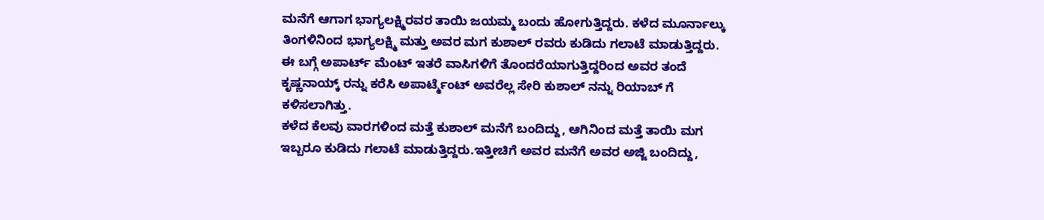ಮನೆಗೆ ಆಗಾಗ ಭಾಗ್ಯಲಕ್ಷ್ಮಿರವರ ತಾಯಿ ಜಯಮ್ಮ ಬಂದು ಹೋಗುತ್ತಿದ್ದರು. ಕಳೆದ ಮೂರ್ನಾಲ್ಕು ತಿಂಗಳಿನಿಂದ ಭಾಗ್ಯಲಕ್ಷ್ಮಿ ಮತ್ತು ಅವರ ಮಗ ಕುಶಾಲ್ ರವರು ಕುಡಿದು ಗಲಾಟೆ ಮಾಡುತ್ತಿದ್ದರು.
ಈ ಬಗ್ಗೆ ಅಪಾರ್ಟ್ ಮೆಂಟ್ ಇತರೆ ವಾಸಿಗಳಿಗೆ ತೊಂದರೆಯಾಗುತ್ತಿದ್ದರಿಂದ ಅವರ ತಂದೆ ಕೃಷ್ಣನಾಯ್ಕ್ ರನ್ನು ಕರೆಸಿ ಅಪಾರ್ಟ್ಮೆಂಟ್ ಅವರೆಲ್ಲ ಸೇರಿ ಕುಶಾಲ್ ನನ್ನು ರಿಯಾಬ್ ಗೆ ಕಳಿಸಲಾಗಿತ್ತು.
ಕಳೆದ ಕೆಲವು ವಾರಗಳಿಂದ ಮತ್ತೆ ಕುಶಾಲ್ ಮನೆಗೆ ಬಂದಿದ್ದು, ಆಗಿನಿಂದ ಮತ್ತೆ ತಾಯಿ ಮಗ ಇಬ್ಬರೂ ಕುಡಿದು ಗಲಾಟೆ ಮಾಡುತ್ತಿದ್ದರು.ಇತ್ತೀಚಿಗೆ ಅವರ ಮನೆಗೆ ಅವರ ಅಜ್ಜಿ ಬಂದಿದ್ದು,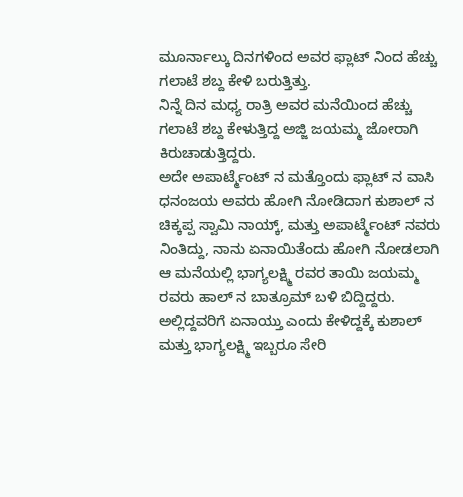ಮೂರ್ನಾಲ್ಕು ದಿನಗಳಿಂದ ಅವರ ಫ್ಲಾಟ್ ನಿಂದ ಹೆಚ್ಚು ಗಲಾಟೆ ಶಬ್ದ ಕೇಳಿ ಬರುತ್ತಿತ್ತು.
ನಿನ್ನೆ ದಿನ ಮಧ್ಯ ರಾತ್ರಿ ಅವರ ಮನೆಯಿಂದ ಹೆಚ್ಚು ಗಲಾಟೆ ಶಬ್ದ ಕೇಳುತ್ತಿದ್ದ ಅಜ್ಜಿ ಜಯಮ್ಮ ಜೋರಾಗಿ ಕಿರುಚಾಡುತ್ತಿದ್ದರು.
ಅದೇ ಅಪಾರ್ಟ್ಮೆಂಟ್ ನ ಮತ್ತೊಂದು ಫ್ಲಾಟ್ ನ ವಾಸಿ ಧನಂಜಯ ಅವರು ಹೋಗಿ ನೋಡಿದಾಗ ಕುಶಾಲ್ ನ ಚಿಕ್ಕಪ್ಪ ಸ್ವಾಮಿ ನಾಯ್ಕ್, ಮತ್ತು ಅಪಾರ್ಟ್ಮೆಂಟ್ ನವರು ನಿಂತಿದ್ದು, ನಾನು ಏನಾಯಿತೆಂದು ಹೋಗಿ ನೋಡಲಾಗಿ ಆ ಮನೆಯಲ್ಲಿ ಭಾಗ್ಯಲಕ್ಷ್ಮಿ ರವರ ತಾಯಿ ಜಯಮ್ಮ ರವರು ಹಾಲ್ ನ ಬಾತ್ರೂಮ್ ಬಳಿ ಬಿದ್ದಿದ್ದರು.
ಅಲ್ಲಿದ್ದವರಿಗೆ ಏನಾಯ್ತು ಎಂದು ಕೇಳಿದ್ದಕ್ಕೆ ಕುಶಾಲ್ ಮತ್ತು ಭಾಗ್ಯಲಕ್ಷ್ಮಿ ಇಬ್ಬರೂ ಸೇರಿ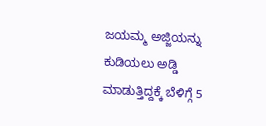ಜಯಮ್ಮ ಅಜ್ಜಿಯನ್ನು ಕುಡಿಯಲು ಅಡ್ಡಿ ಮಾಡುತ್ತಿದ್ದಕ್ಕೆ ಬೆಳಿಗ್ಗೆ 5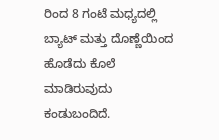ರಿಂದ 8 ಗಂಟೆ ಮಧ್ಯದಲ್ಲಿ ಬ್ಯಾಟ್ ಮತ್ತು ದೊಣ್ಣೆಯಿಂದ ಹೊಡೆದು ಕೊಲೆ ಮಾಡಿರುವುದು ಕಂಡುಬಂದಿದೆ.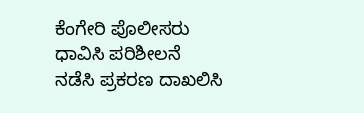ಕೆಂಗೇರಿ ಪೊಲೀಸರು ಧಾವಿಸಿ ಪರಿಶೀಲನೆ ನಡೆಸಿ ಪ್ರಕರಣ ದಾಖಲಿಸಿ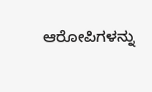ಆರೋಪಿಗಳನ್ನು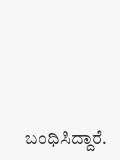ಬಂಧಿಸಿದ್ದಾರೆ.